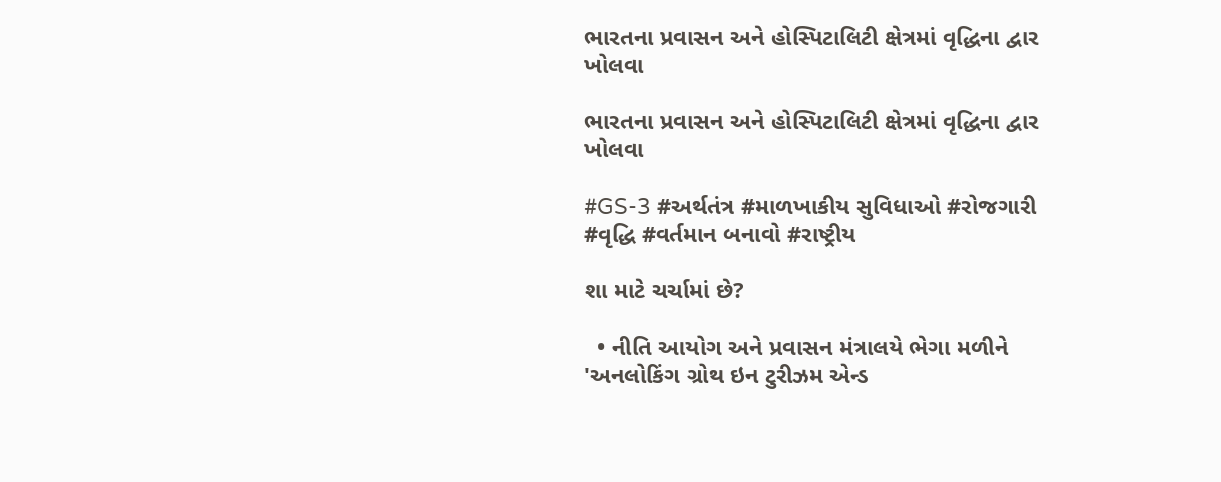ભારતના પ્રવાસન અને હોસ્પિટાલિટી ક્ષેત્રમાં વૃદ્ધિના દ્વાર ખોલવા

ભારતના પ્રવાસન અને હોસ્પિટાલિટી ક્ષેત્રમાં વૃદ્ધિના દ્વાર ખોલવા

#GS-3 #અર્થતંત્ર #માળખાકીય સુવિધાઓ #રોજગારી #વૃદ્ધિ #વર્તમાન બનાવો #રાષ્ટ્રીય

શા માટે ચર્ચામાં છે?

  • નીતિ આયોગ અને પ્રવાસન મંત્રાલયે ભેગા મળીને 'અનલોકિંગ ગ્રોથ ઇન ટુરીઝમ એન્ડ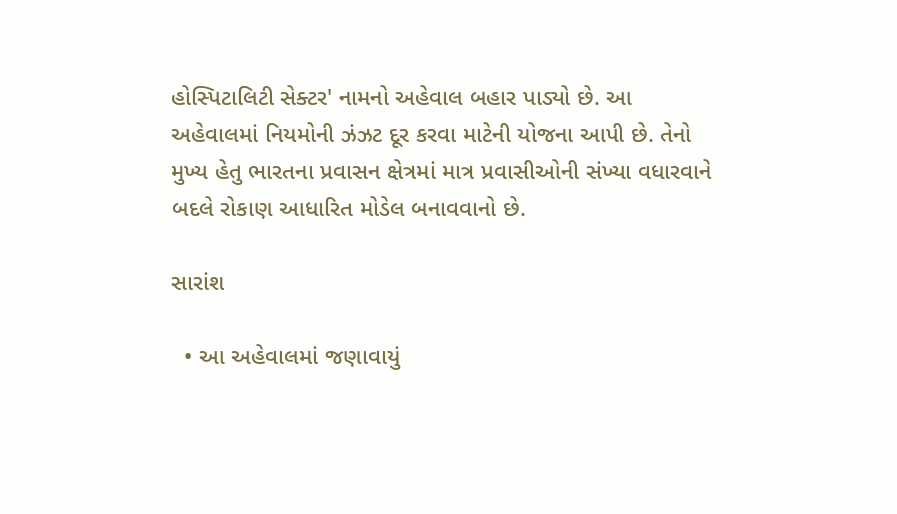હોસ્પિટાલિટી સેક્ટર' નામનો અહેવાલ બહાર પાડ્યો છે. આ અહેવાલમાં નિયમોની ઝંઝટ દૂર કરવા માટેની યોજના આપી છે. તેનો મુખ્ય હેતુ ભારતના પ્રવાસન ક્ષેત્રમાં માત્ર પ્રવાસીઓની સંખ્યા વધારવાને બદલે રોકાણ આધારિત મોડેલ બનાવવાનો છે.

સારાંશ

  • આ અહેવાલમાં જણાવાયું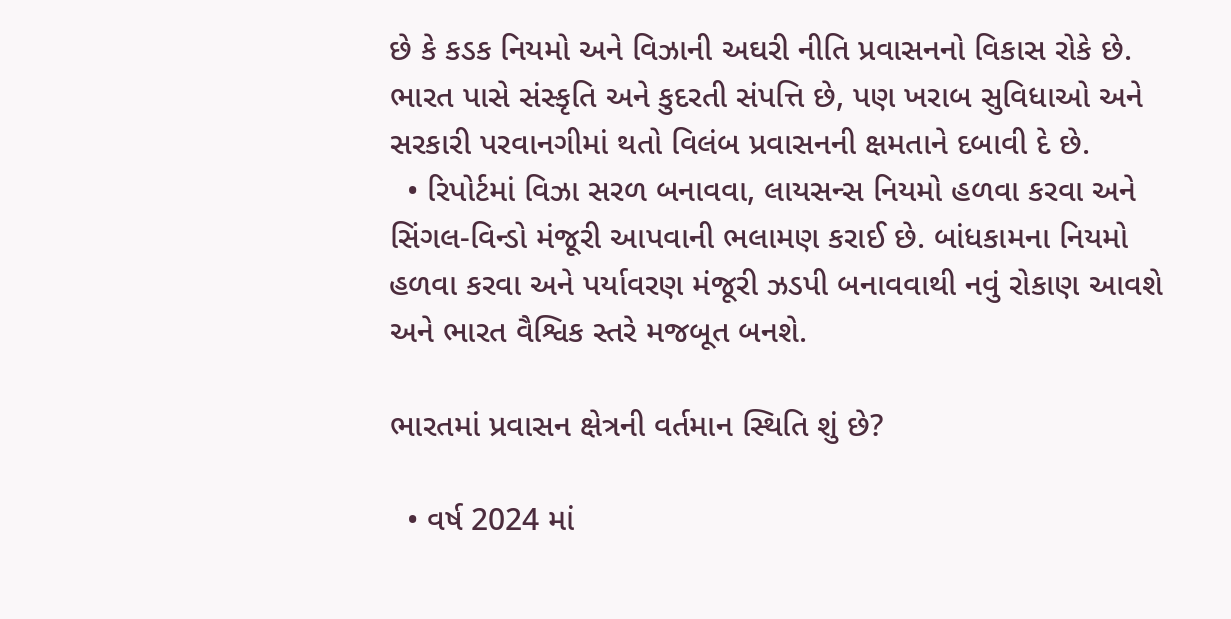છે કે કડક નિયમો અને વિઝાની અઘરી નીતિ પ્રવાસનનો વિકાસ રોકે છે. ભારત પાસે સંસ્કૃતિ અને કુદરતી સંપત્તિ છે, પણ ખરાબ સુવિધાઓ અને સરકારી પરવાનગીમાં થતો વિલંબ પ્રવાસનની ક્ષમતાને દબાવી દે છે.
  • રિપોર્ટમાં વિઝા સરળ બનાવવા, લાયસન્સ નિયમો હળવા કરવા અને સિંગલ-વિન્ડો મંજૂરી આપવાની ભલામણ કરાઈ છે. બાંધકામના નિયમો હળવા કરવા અને પર્યાવરણ મંજૂરી ઝડપી બનાવવાથી નવું રોકાણ આવશે અને ભારત વૈશ્વિક સ્તરે મજબૂત બનશે.

ભારતમાં પ્રવાસન ક્ષેત્રની વર્તમાન સ્થિતિ શું છે?

  • વર્ષ 2024 માં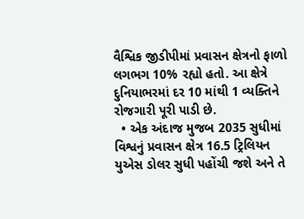વૈશ્વિક જીડીપીમાં પ્રવાસન ક્ષેત્રનો ફાળો લગભગ 10% રહ્યો હતો. આ ક્ષેત્રે દુનિયાભરમાં દર 10 માંથી 1 વ્યક્તિને રોજગારી પૂરી પાડી છે.
  • એક અંદાજ મુજબ 2035 સુધીમાં વિશ્વનું પ્રવાસન ક્ષેત્ર 16.5 ટ્રિલિયન યુએસ ડોલર સુધી પહોંચી જશે અને તે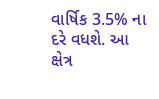વાર્ષિક 3.5% ના દરે વધશે. આ ક્ષેત્ર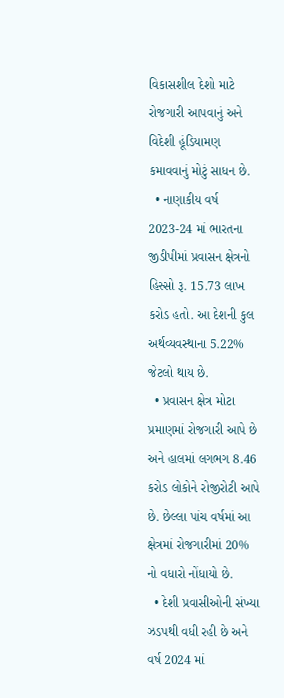વિકાસશીલ દેશો માટે રોજગારી આપવાનું અને વિદેશી હૂંડિયામણ કમાવવાનું મોટું સાધન છે.
  • નાણાકીય વર્ષ 2023-24 માં ભારતના જીડીપીમાં પ્રવાસન ક્ષેત્રનો હિસ્સો રૂ. 15.73 લાખ કરોડ હતો. આ દેશની કુલ અર્થવ્યવસ્થાના 5.22% જેટલો થાય છે.
  • પ્રવાસન ક્ષેત્ર મોટા પ્રમાણમાં રોજગારી આપે છે અને હાલમાં લગભગ 8.46 કરોડ લોકોને રોજીરોટી આપે છે. છેલ્લા પાંચ વર્ષમાં આ ક્ષેત્રમાં રોજગારીમાં 20% નો વધારો નોંધાયો છે.
  • દેશી પ્રવાસીઓની સંખ્યા ઝડપથી વધી રહી છે અને વર્ષ 2024 માં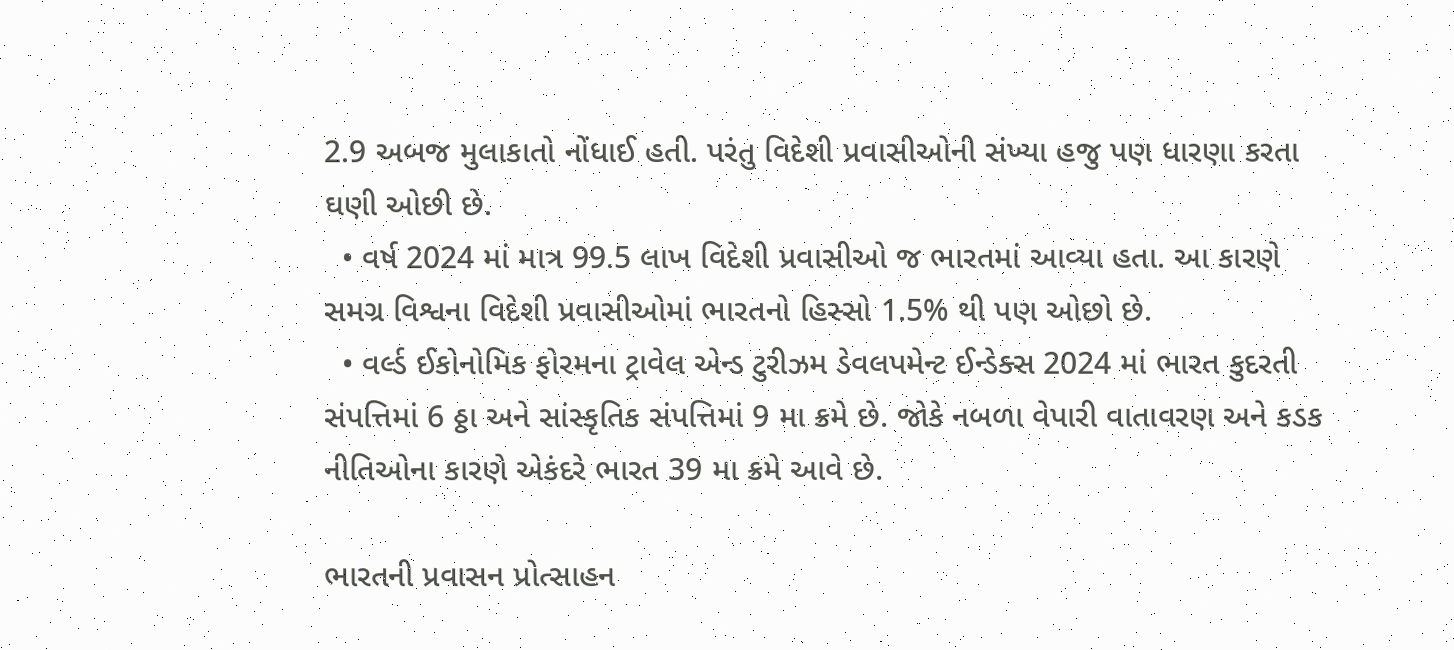2.9 અબજ મુલાકાતો નોંધાઈ હતી. પરંતુ વિદેશી પ્રવાસીઓની સંખ્યા હજુ પણ ધારણા કરતા ઘણી ઓછી છે.
  • વર્ષ 2024 માં માત્ર 99.5 લાખ વિદેશી પ્રવાસીઓ જ ભારતમાં આવ્યા હતા. આ કારણે સમગ્ર વિશ્વના વિદેશી પ્રવાસીઓમાં ભારતનો હિસ્સો 1.5% થી પણ ઓછો છે.
  • વર્લ્ડ ઈકોનોમિક ફોરમના ટ્રાવેલ એન્ડ ટુરીઝમ ડેવલપમેન્ટ ઈન્ડેક્સ 2024 માં ભારત કુદરતી સંપત્તિમાં 6 ઠ્ઠા અને સાંસ્કૃતિક સંપત્તિમાં 9 મા ક્રમે છે. જોકે નબળા વેપારી વાતાવરણ અને કડક નીતિઓના કારણે એકંદરે ભારત 39 મા ક્રમે આવે છે.

ભારતની પ્રવાસન પ્રોત્સાહન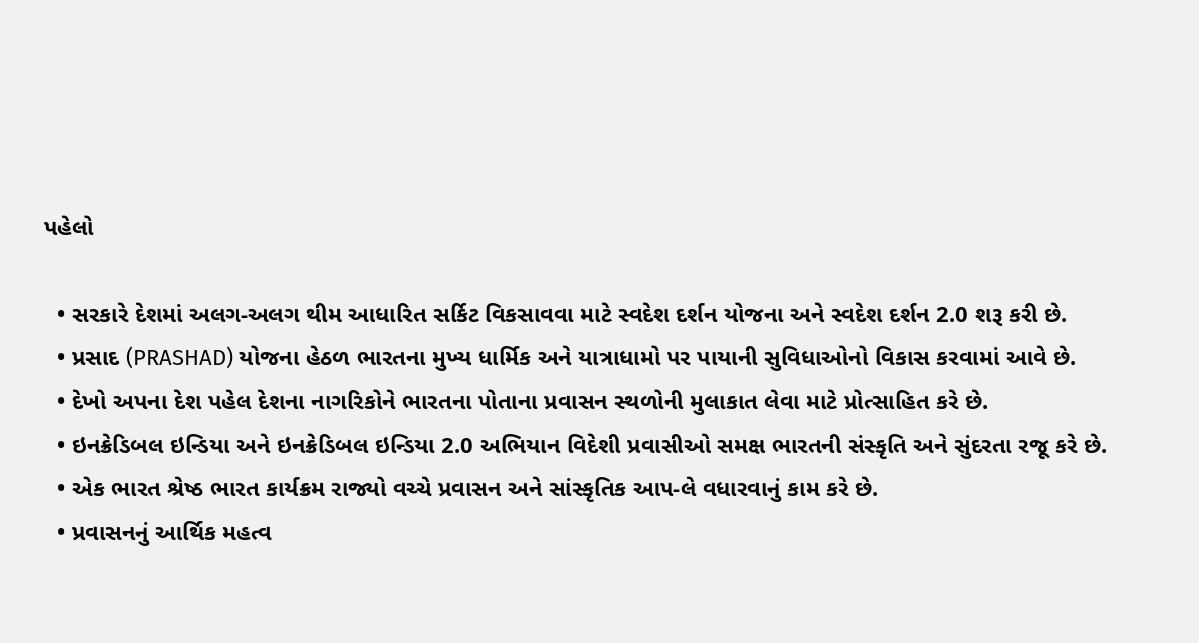પહેલો

  • સરકારે દેશમાં અલગ-અલગ થીમ આધારિત સર્કિટ વિકસાવવા માટે સ્વદેશ દર્શન યોજના અને સ્વદેશ દર્શન 2.0 શરૂ કરી છે.
  • પ્રસાદ (PRASHAD) યોજના હેઠળ ભારતના મુખ્ય ધાર્મિક અને યાત્રાધામો પર પાયાની સુવિધાઓનો વિકાસ કરવામાં આવે છે.
  • દેખો અપના દેશ પહેલ દેશના નાગરિકોને ભારતના પોતાના પ્રવાસન સ્થળોની મુલાકાત લેવા માટે પ્રોત્સાહિત કરે છે.
  • ઇનક્રેડિબલ ઇન્ડિયા અને ઇનક્રેડિબલ ઇન્ડિયા 2.0 અભિયાન વિદેશી પ્રવાસીઓ સમક્ષ ભારતની સંસ્કૃતિ અને સુંદરતા રજૂ કરે છે.
  • એક ભારત શ્રેષ્ઠ ભારત કાર્યક્રમ રાજ્યો વચ્ચે પ્રવાસન અને સાંસ્કૃતિક આપ-લે વધારવાનું કામ કરે છે.
  • પ્રવાસનનું આર્થિક મહત્વ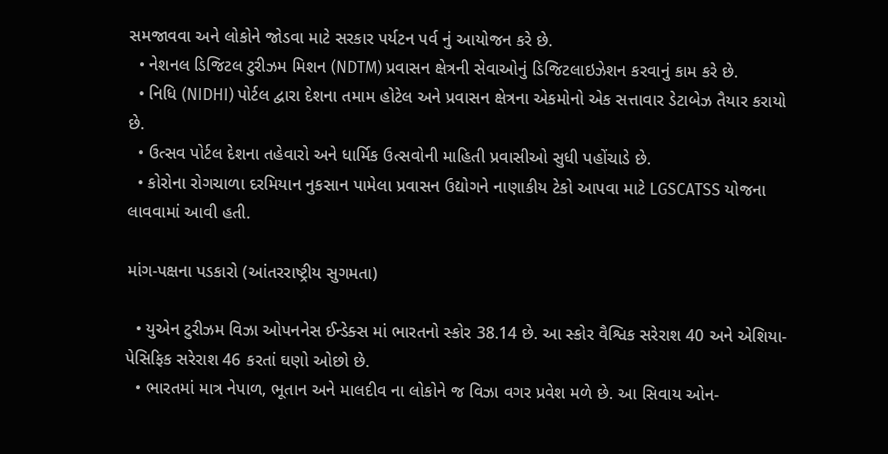સમજાવવા અને લોકોને જોડવા માટે સરકાર પર્યટન પર્વ નું આયોજન કરે છે.
  • નેશનલ ડિજિટલ ટુરીઝમ મિશન (NDTM) પ્રવાસન ક્ષેત્રની સેવાઓનું ડિજિટલાઇઝેશન કરવાનું કામ કરે છે.
  • નિધિ (NIDHI) પોર્ટલ દ્વારા દેશના તમામ હોટેલ અને પ્રવાસન ક્ષેત્રના એકમોનો એક સત્તાવાર ડેટાબેઝ તૈયાર કરાયો છે.
  • ઉત્સવ પોર્ટલ દેશના તહેવારો અને ધાર્મિક ઉત્સવોની માહિતી પ્રવાસીઓ સુધી પહોંચાડે છે.
  • કોરોના રોગચાળા દરમિયાન નુકસાન પામેલા પ્રવાસન ઉદ્યોગને નાણાકીય ટેકો આપવા માટે LGSCATSS યોજના લાવવામાં આવી હતી.

માંગ-પક્ષના પડકારો (આંતરરાષ્ટ્રીય સુગમતા)

  • યુએન ટુરીઝમ વિઝા ઓપનનેસ ઈન્ડેક્સ માં ભારતનો સ્કોર 38.14 છે. આ સ્કોર વૈશ્વિક સરેરાશ 40 અને એશિયા-પેસિફિક સરેરાશ 46 કરતાં ઘણો ઓછો છે.
  • ભારતમાં માત્ર નેપાળ, ભૂતાન અને માલદીવ ના લોકોને જ વિઝા વગર પ્રવેશ મળે છે. આ સિવાય ઓન-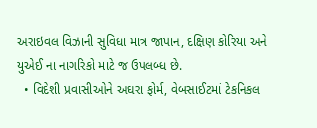અરાઇવલ વિઝાની સુવિધા માત્ર જાપાન, દક્ષિણ કોરિયા અને યુએઈ ના નાગરિકો માટે જ ઉપલબ્ધ છે.
  • વિદેશી પ્રવાસીઓને અઘરા ફોર્મ, વેબસાઈટમાં ટેકનિકલ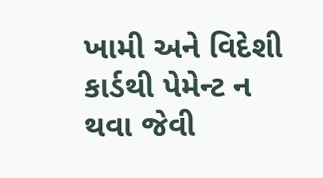ખામી અને વિદેશી કાર્ડથી પેમેન્ટ ન થવા જેવી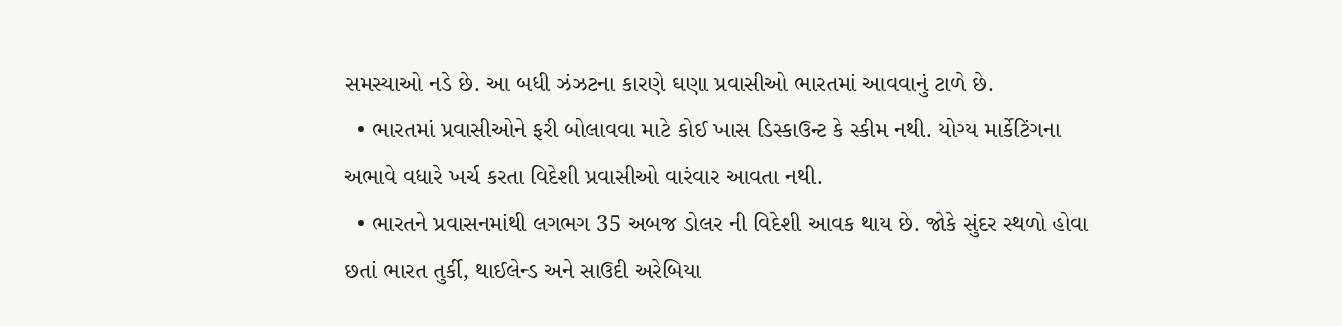સમસ્યાઓ નડે છે. આ બધી ઝંઝટના કારણે ઘણા પ્રવાસીઓ ભારતમાં આવવાનું ટાળે છે.
  • ભારતમાં પ્રવાસીઓને ફરી બોલાવવા માટે કોઈ ખાસ ડિસ્કાઉન્ટ કે સ્કીમ નથી. યોગ્ય માર્કેટિંગના અભાવે વધારે ખર્ચ કરતા વિદેશી પ્રવાસીઓ વારંવાર આવતા નથી.
  • ભારતને પ્રવાસનમાંથી લગભગ 35 અબજ ડોલર ની વિદેશી આવક થાય છે. જોકે સુંદર સ્થળો હોવા છતાં ભારત તુર્કી, થાઈલેન્ડ અને સાઉદી અરેબિયા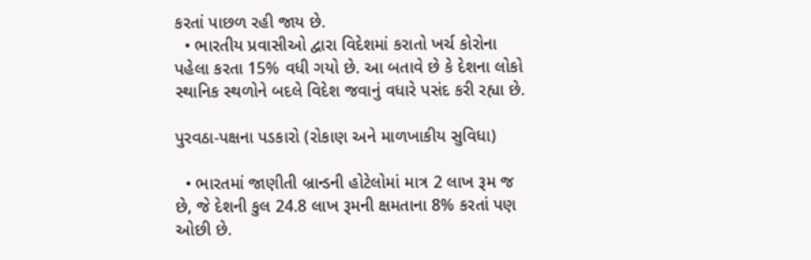કરતાં પાછળ રહી જાય છે.
  • ભારતીય પ્રવાસીઓ દ્વારા વિદેશમાં કરાતો ખર્ચ કોરોના પહેલા કરતા 15% વધી ગયો છે. આ બતાવે છે કે દેશના લોકો સ્થાનિક સ્થળોને બદલે વિદેશ જવાનું વધારે પસંદ કરી રહ્યા છે.

પુરવઠા-પક્ષના પડકારો (રોકાણ અને માળખાકીય સુવિધા)

  • ભારતમાં જાણીતી બ્રાન્ડની હોટેલોમાં માત્ર 2 લાખ રૂમ જ છે, જે દેશની કુલ 24.8 લાખ રૂમની ક્ષમતાના 8% કરતાં પણ ઓછી છે.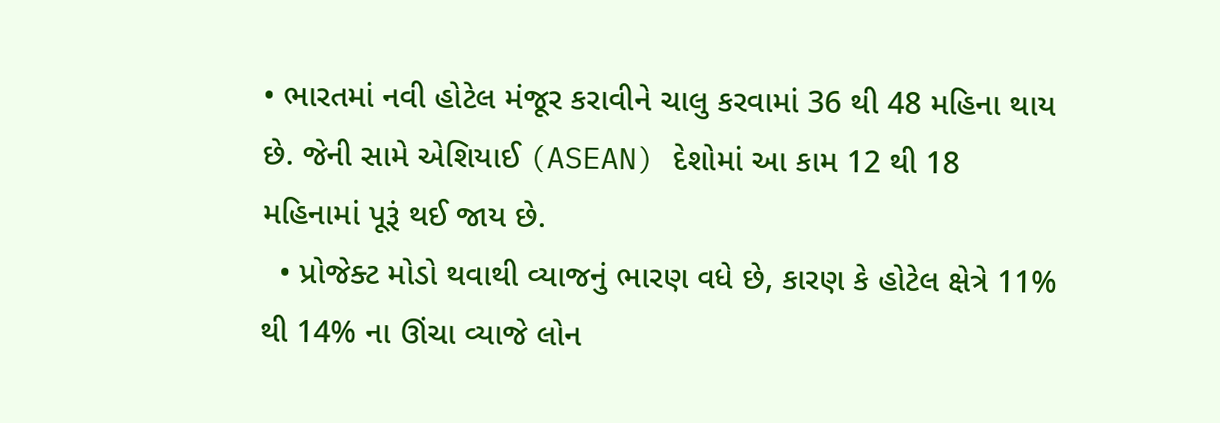• ભારતમાં નવી હોટેલ મંજૂર કરાવીને ચાલુ કરવામાં 36 થી 48 મહિના થાય છે. જેની સામે એશિયાઈ (ASEAN) દેશોમાં આ કામ 12 થી 18 મહિનામાં પૂરૂં થઈ જાય છે.
  • પ્રોજેક્ટ મોડો થવાથી વ્યાજનું ભારણ વધે છે, કારણ કે હોટેલ ક્ષેત્રે 11% થી 14% ના ઊંચા વ્યાજે લોન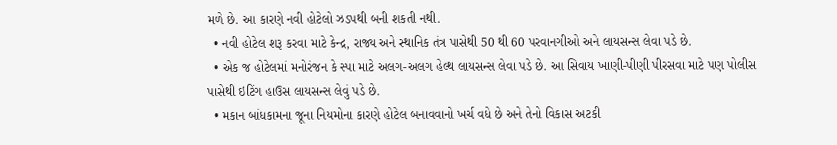મળે છે. આ કારણે નવી હોટેલો ઝડપથી બની શકતી નથી.
  • નવી હોટેલ શરૂ કરવા માટે કેન્દ્ર, રાજ્ય અને સ્થાનિક તંત્ર પાસેથી 50 થી 60 પરવાનગીઓ અને લાયસન્સ લેવા પડે છે.
  • એક જ હોટેલમાં મનોરંજન કે સ્પા માટે અલગ-અલગ હેલ્થ લાયસન્સ લેવા પડે છે. આ સિવાય ખાણી-પીણી પીરસવા માટે પણ પોલીસ પાસેથી ઇટિંગ હાઉસ લાયસન્સ લેવું પડે છે.
  • મકાન બાંધકામના જૂના નિયમોના કારણે હોટેલ બનાવવાનો ખર્ચ વધે છે અને તેનો વિકાસ અટકી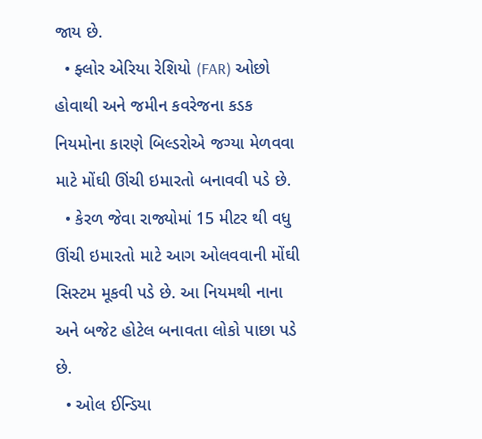જાય છે.
  • ફ્લોર એરિયા રેશિયો (FAR) ઓછો હોવાથી અને જમીન કવરેજના કડક નિયમોના કારણે બિલ્ડરોએ જગ્યા મેળવવા માટે મોંઘી ઊંચી ઇમારતો બનાવવી પડે છે.
  • કેરળ જેવા રાજ્યોમાં 15 મીટર થી વધુ ઊંચી ઇમારતો માટે આગ ઓલવવાની મોંઘી સિસ્ટમ મૂકવી પડે છે. આ નિયમથી નાના અને બજેટ હોટેલ બનાવતા લોકો પાછા પડે છે.
  • ઓલ ઈન્ડિયા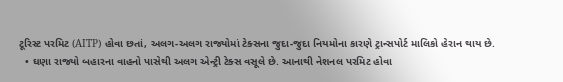ટૂરિસ્ટ પરમિટ (AITP) હોવા છતાં, અલગ-અલગ રાજ્યોમાં ટેક્સના જુદા-જુદા નિયમોના કારણે ટ્રાન્સપોર્ટ માલિકો હેરાન થાય છે.
  • ઘણા રાજ્યો બહારના વાહનો પાસેથી અલગ એન્ટ્રી ટેક્સ વસૂલે છે. આનાથી નેશનલ પરમિટ હોવા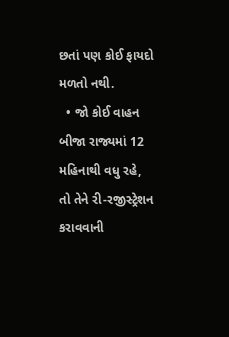છતાં પણ કોઈ ફાયદો મળતો નથી.
  • જો કોઈ વાહન બીજા રાજ્યમાં 12 મહિનાથી વધુ રહે, તો તેને રી-રજીસ્ટ્રેશન કરાવવાની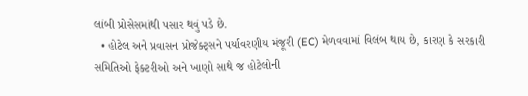લાંબી પ્રોસેસમાંથી પસાર થવું પડે છે.
  • હોટેલ અને પ્રવાસન પ્રોજેક્ટ્સને પર્યાવરણીય મંજૂરી (EC) મેળવવામાં વિલંબ થાય છે, કારણ કે સરકારી સમિતિઓ ફેક્ટરીઓ અને ખાણો સાથે જ હોટેલોની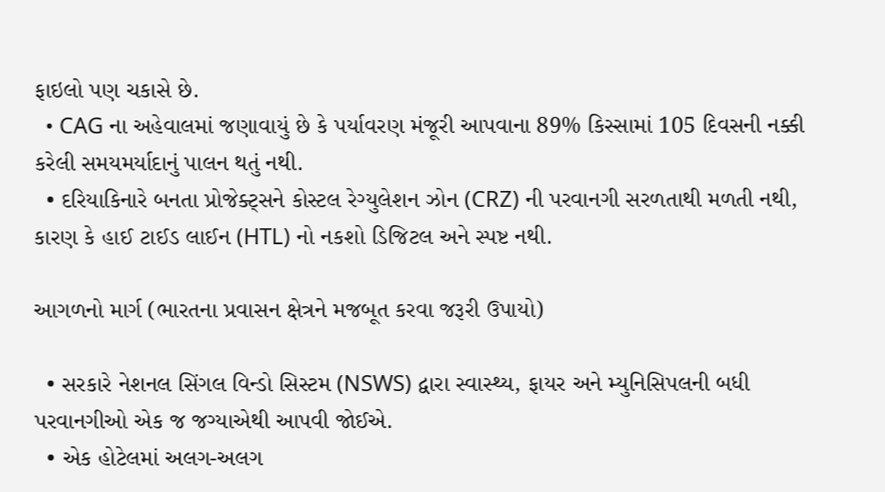ફાઇલો પણ ચકાસે છે.
  • CAG ના અહેવાલમાં જણાવાયું છે કે પર્યાવરણ મંજૂરી આપવાના 89% કિસ્સામાં 105 દિવસની નક્કી કરેલી સમયમર્યાદાનું પાલન થતું નથી.
  • દરિયાકિનારે બનતા પ્રોજેક્ટ્સને કોસ્ટલ રેગ્યુલેશન ઝોન (CRZ) ની પરવાનગી સરળતાથી મળતી નથી, કારણ કે હાઈ ટાઈડ લાઈન (HTL) નો નકશો ડિજિટલ અને સ્પષ્ટ નથી.

આગળનો માર્ગ (ભારતના પ્રવાસન ક્ષેત્રને મજબૂત કરવા જરૂરી ઉપાયો)

  • સરકારે નેશનલ સિંગલ વિન્ડો સિસ્ટમ (NSWS) દ્વારા સ્વાસ્થ્ય, ફાયર અને મ્યુનિસિપલની બધી પરવાનગીઓ એક જ જગ્યાએથી આપવી જોઈએ.
  • એક હોટેલમાં અલગ-અલગ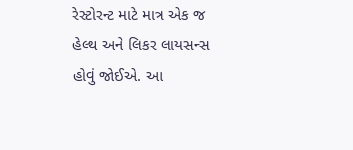રેસ્ટોરન્ટ માટે માત્ર એક જ હેલ્થ અને લિકર લાયસન્સ હોવું જોઈએ. આ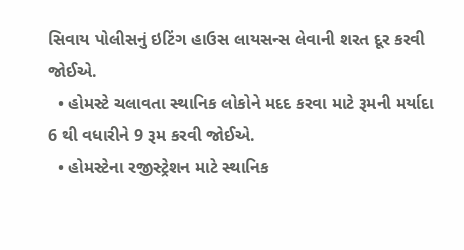સિવાય પોલીસનું ઇટિંગ હાઉસ લાયસન્સ લેવાની શરત દૂર કરવી જોઈએ.
  • હોમસ્ટે ચલાવતા સ્થાનિક લોકોને મદદ કરવા માટે રૂમની મર્યાદા 6 થી વધારીને 9 રૂમ કરવી જોઈએ.
  • હોમસ્ટેના રજીસ્ટ્રેશન માટે સ્થાનિક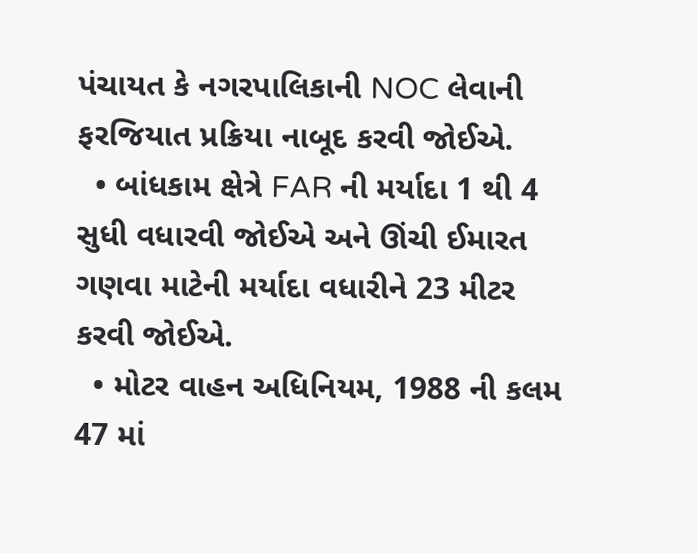પંચાયત કે નગરપાલિકાની NOC લેવાની ફરજિયાત પ્રક્રિયા નાબૂદ કરવી જોઈએ.
  • બાંધકામ ક્ષેત્રે FAR ની મર્યાદા 1 થી 4 સુધી વધારવી જોઈએ અને ઊંચી ઈમારત ગણવા માટેની મર્યાદા વધારીને 23 મીટર કરવી જોઈએ.
  • મોટર વાહન અધિનિયમ, 1988 ની કલમ 47 માં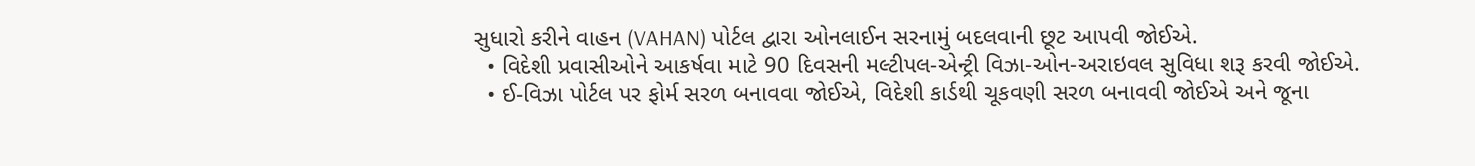સુધારો કરીને વાહન (VAHAN) પોર્ટલ દ્વારા ઓનલાઈન સરનામું બદલવાની છૂટ આપવી જોઈએ.
  • વિદેશી પ્રવાસીઓને આકર્ષવા માટે 90 દિવસની મલ્ટીપલ-એન્ટ્રી વિઝા-ઓન-અરાઇવલ સુવિધા શરૂ કરવી જોઈએ.
  • ઈ-વિઝા પોર્ટલ પર ફોર્મ સરળ બનાવવા જોઈએ, વિદેશી કાર્ડથી ચૂકવણી સરળ બનાવવી જોઈએ અને જૂના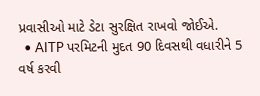પ્રવાસીઓ માટે ડેટા સુરક્ષિત રાખવો જોઈએ.
  • AITP પરમિટની મુદત 90 દિવસથી વધારીને 5 વર્ષ કરવી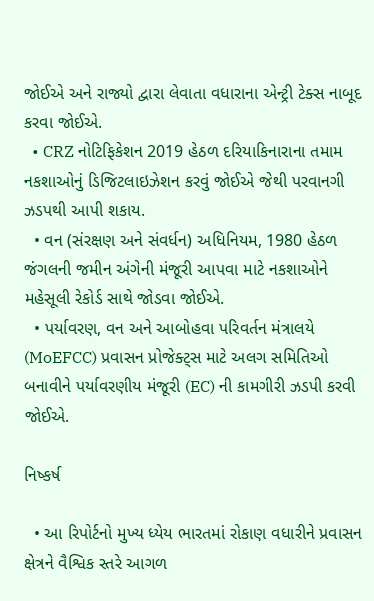જોઈએ અને રાજ્યો દ્વારા લેવાતા વધારાના એન્ટ્રી ટેક્સ નાબૂદ કરવા જોઈએ.
  • CRZ નોટિફિકેશન 2019 હેઠળ દરિયાકિનારાના તમામ નકશાઓનું ડિજિટલાઇઝેશન કરવું જોઈએ જેથી પરવાનગી ઝડપથી આપી શકાય.
  • વન (સંરક્ષણ અને સંવર્ધન) અધિનિયમ, 1980 હેઠળ જંગલની જમીન અંગેની મંજૂરી આપવા માટે નકશાઓને મહેસૂલી રેકોર્ડ સાથે જોડવા જોઈએ.
  • પર્યાવરણ, વન અને આબોહવા પરિવર્તન મંત્રાલયે (MoEFCC) પ્રવાસન પ્રોજેક્ટ્સ માટે અલગ સમિતિઓ બનાવીને પર્યાવરણીય મંજૂરી (EC) ની કામગીરી ઝડપી કરવી જોઈએ.

નિષ્કર્ષ

  • આ રિપોર્ટનો મુખ્ય ધ્યેય ભારતમાં રોકાણ વધારીને પ્રવાસન ક્ષેત્રને વૈશ્વિક સ્તરે આગળ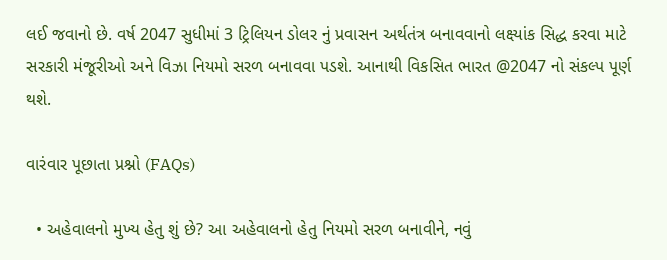લઈ જવાનો છે. વર્ષ 2047 સુધીમાં 3 ટ્રિલિયન ડોલર નું પ્રવાસન અર્થતંત્ર બનાવવાનો લક્ષ્યાંક સિદ્ધ કરવા માટે સરકારી મંજૂરીઓ અને વિઝા નિયમો સરળ બનાવવા પડશે. આનાથી વિકસિત ભારત @2047 નો સંકલ્પ પૂર્ણ થશે.

વારંવાર પૂછાતા પ્રશ્નો (FAQs)

  • અહેવાલનો મુખ્ય હેતુ શું છે? આ અહેવાલનો હેતુ નિયમો સરળ બનાવીને, નવું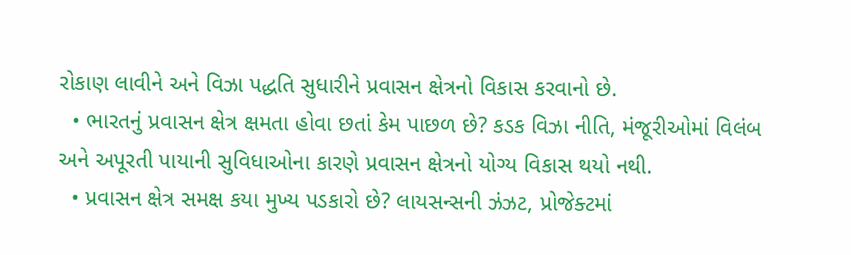રોકાણ લાવીને અને વિઝા પદ્ધતિ સુધારીને પ્રવાસન ક્ષેત્રનો વિકાસ કરવાનો છે.
  • ભારતનું પ્રવાસન ક્ષેત્ર ક્ષમતા હોવા છતાં કેમ પાછળ છે? કડક વિઝા નીતિ, મંજૂરીઓમાં વિલંબ અને અપૂરતી પાયાની સુવિધાઓના કારણે પ્રવાસન ક્ષેત્રનો યોગ્ય વિકાસ થયો નથી.
  • પ્રવાસન ક્ષેત્ર સમક્ષ કયા મુખ્ય પડકારો છે? લાયસન્સની ઝંઝટ, પ્રોજેક્ટમાં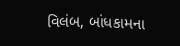વિલંબ, બાંધકામના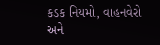કડક નિયમો, વાહનવેરો અને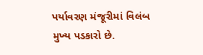પર્યાવરણ મંજૂરીમાં વિલંબ મુખ્ય પડકારો છે.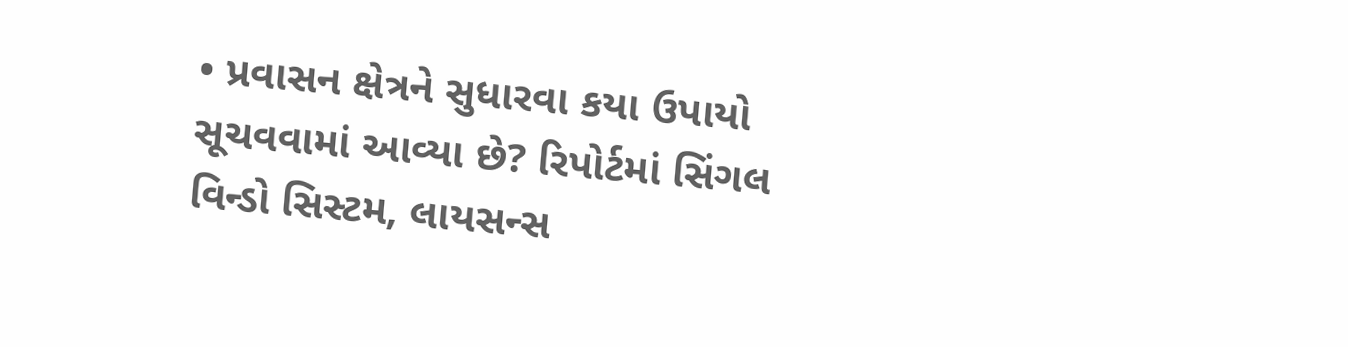• પ્રવાસન ક્ષેત્રને સુધારવા કયા ઉપાયો સૂચવવામાં આવ્યા છે? રિપોર્ટમાં સિંગલ વિન્ડો સિસ્ટમ, લાયસન્સ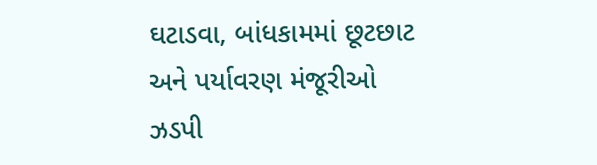ઘટાડવા, બાંધકામમાં છૂટછાટ અને પર્યાવરણ મંજૂરીઓ ઝડપી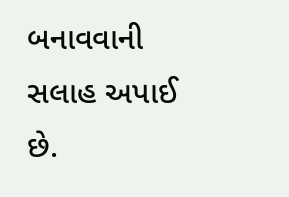બનાવવાની સલાહ અપાઈ છે.